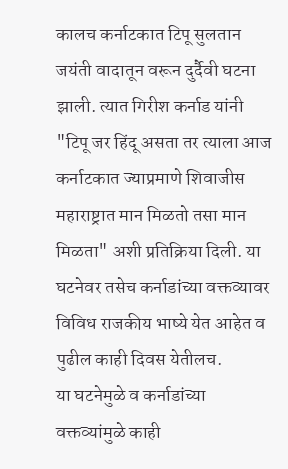कालच कर्नाटकात टिपू सुलतान जयंती वादातून वरून दुर्दैवी घटना झाली. त्यात गिरीश कर्नाड यांनी "टिपू जर हिंदू असता तर त्याला आज कर्नाटकात ज्याप्रमाणे शिवाजीस महाराष्ट्रात मान मिळतो तसा मान मिळता" अशी प्रतिक्रिया दिली. या घटनेवर तसेच कर्नाडांच्या वक्तव्यावर विविध राजकीय भाष्ये येत आहेत व पुढील काही दिवस येतीलच.
या घटनेमुळे व कर्नाडांच्या वक्तव्यांमुळे काही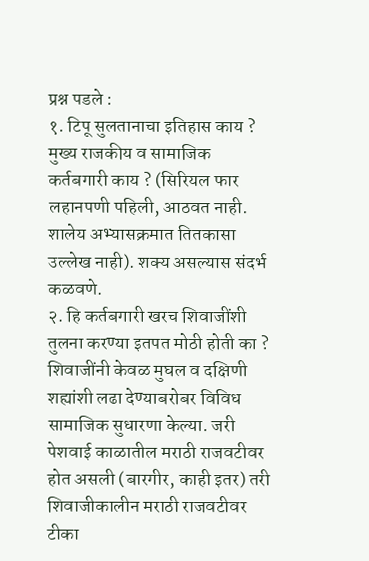प्रश्न पडले :
१. टिपू सुलतानाचा इतिहास काय ? मुख्य राजकीय व सामाजिक कर्तबगारी काय ? (सिरियल फार लहानपणी पहिली, आठवत नाही. शालेय अभ्यासक्रमात तितकासा उल्लेख नाही). शक्य असल्यास संदर्भ कळवणे.
२. हि कर्तबगारी खरच शिवाजींशी तुलना करण्या इतपत मोठी होती का ? शिवाजींनी केवळ मुघल व दक्षिणी शह्यांशी लढा देण्याबरोबर विविध सामाजिक सुधारणा केल्या. जरी पेशवाई काळातील मराठी राजवटीवर होत असली (बारगीर, काही इतर) तरी शिवाजीकालीन मराठी राजवटीवर टीका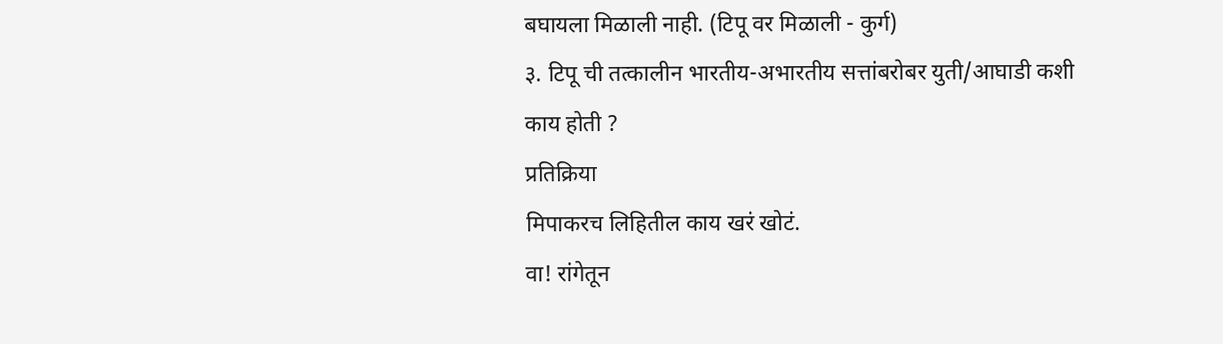बघायला मिळाली नाही. (टिपू वर मिळाली - कुर्ग)
३. टिपू ची तत्कालीन भारतीय-अभारतीय सत्तांबरोबर युती/आघाडी कशी काय होती ?
प्रतिक्रिया
मिपाकरच लिहितील काय खरं खोटं.
वा! रांगेतून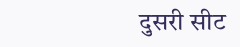दुसरी सीट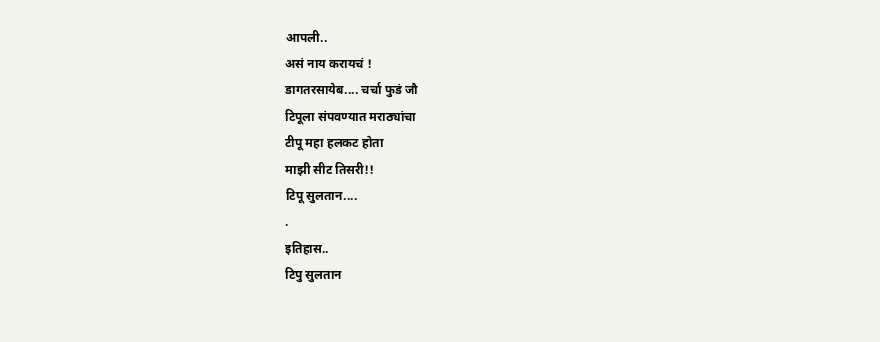आपली..
असं नाय करायचं !
डागतरसायेब.... चर्चा फुडं जौ
टिपूला संपवण्यात मराठ्यांचा
टीपू महा हलकट होता
माझी सीट तिसरी!!
टिपू सुलतान....
.
इतिहास..
टिपु सुलतान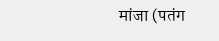मांजा (पतंग